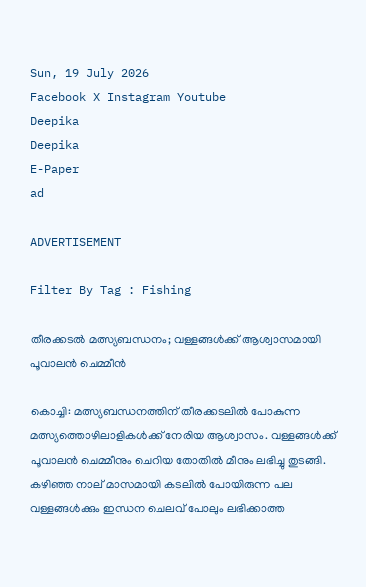Sun, 19 July 2026
Facebook X Instagram Youtube
Deepika
Deepika
E-Paper
ad

ADVERTISEMENT

Filter By Tag : Fishing

തീരക്കടൽ മത്സ്യബന്ധനം; വള്ളങ്ങൾക്ക് ആശ്വാസമായി പൂവാലൻ ചെമ്മീൻ

കൊച്ചി: മത്സ്യബന്ധനത്തിന് തീരക്കടലിൽ പോകുന്ന മത്സ്യത്തൊഴിലാളികൾക്ക് നേരിയ ആശ്വാസം. വള്ളങ്ങൾക്ക് പൂവാലൻ ചെമ്മീനും ചെറിയ തോതിൽ മീനും ലഭിച്ചു തുടങ്ങി. കഴിഞ്ഞ നാല് മാസമായി കടലിൽ പോയിരുന്ന പല വള്ളങ്ങൾക്കും ഇന്ധന ചെലവ് പോലും ലഭിക്കാത്ത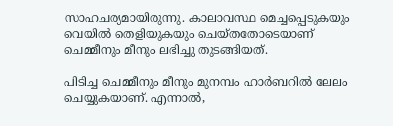സാഹചര്യമായിരുന്നു. കാലാവസ്ഥ മെച്ചപ്പെടുകയും വെയിൽ തെളിയുകയും ചെയ്തതോടെയാണ് ചെമ്മീനും മീനും ലഭിച്ചു തുടങ്ങിയത്.

പിടിച്ച ചെമ്മീനും മീനും മുനമ്പം ഹാർബറിൽ ലേലം ചെയ്യുകയാണ്. എന്നാൽ,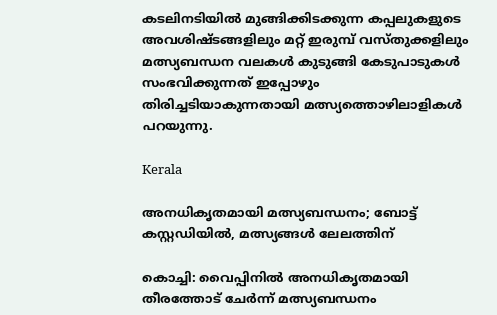കടലിനടിയിൽ മുങ്ങിക്കിടക്കുന്ന കപ്പലുകളുടെ അവശിഷ്ടങ്ങളിലും മറ്റ് ഇരുമ്പ് വസ്തുക്കളിലും മത്സ്യബന്ധന വലകൾ കുടുങ്ങി കേടുപാടുകൾ സംഭവിക്കുന്നത് ഇപ്പോഴും തിരിച്ചടിയാകുന്നതായി മത്സ്യത്തൊഴിലാളികൾ പറയുന്നു.

Kerala

അനധികൃതമായി മത്സ്യബന്ധനം; ബോട്ട് കസ്റ്റഡിയിൽ, മത്സ്യങ്ങൾ ലേലത്തിന്

കൊച്ചി: വൈപ്പിനിൽ അനധികൃതമായി തീരത്തോട് ചേർന്ന് മത്സ്യബന്ധനം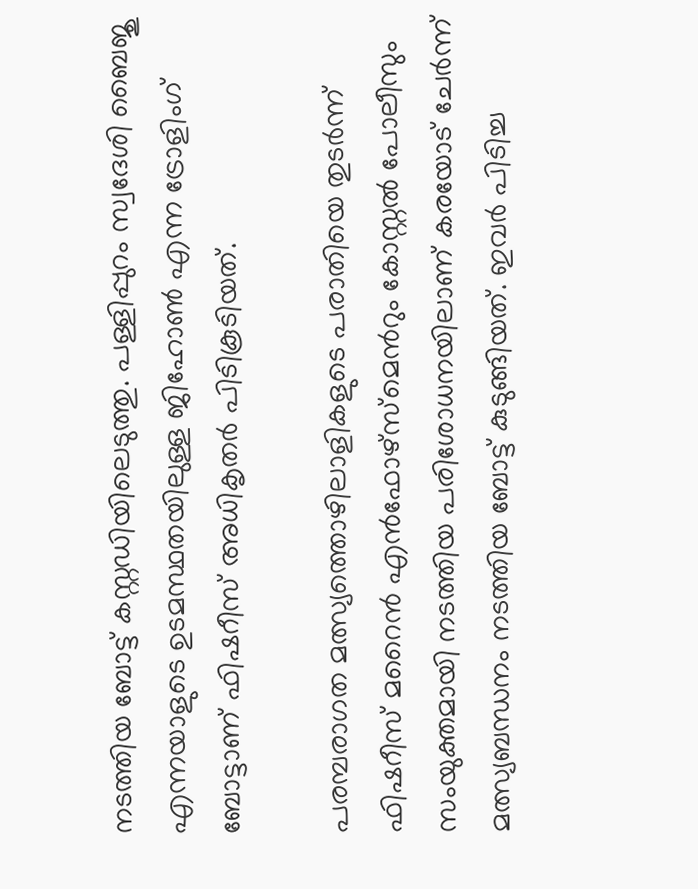നടത്തിയ ബോട്ട് കസ്റ്റഡിയിലെടുത്തു. പള്ളിപ്പുറം സ്വദേശി ബൈജു എന്നയാളുടെ ഉടമസ്ഥതയിലുള്ള ജിഹോൺ എന്ന ട്രോളിംഗ് ബോട്ടാണ് ഫിഷറീസ് അധികൃതർ പിടികൂടിയത്.

പരമ്പരാഗത മത്സ്യത്തൊഴിലാളികളുടെ പരാതിയെ തുടർന്ന് ഫിഷറീസ് മറൈൻ എൻഫോഴ്സ്മെന്‍റും കോസ്റ്റൽ പോലീസും സംയുക്തമായി നടത്തിയ പരിശോധനയിലാണ് കരയോട് ചേർന്ന് മത്സ്യബന്ധനം നടത്തിയ ബോട്ട് കുടുങ്ങിയത്. ഇവർ പിടിച്ച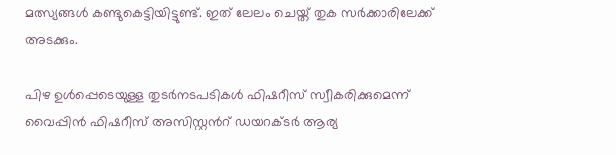മത്സ്യങ്ങൾ കണ്ടുകെട്ടിയിട്ടുണ്ട്. ഇത് ലേലം ചെയ്ത് തുക സർക്കാരിലേക്ക് അടക്കും.

പിഴ ഉൾപ്പെടെയുള്ള തുടർനടപടികൾ ഫിഷറീസ് സ്വീകരിക്കുമെന്ന് വൈപ്പിൻ ഫിഷറീസ് അസിസ്റ്റൻറ് ഡയറക്ടർ ആര്യ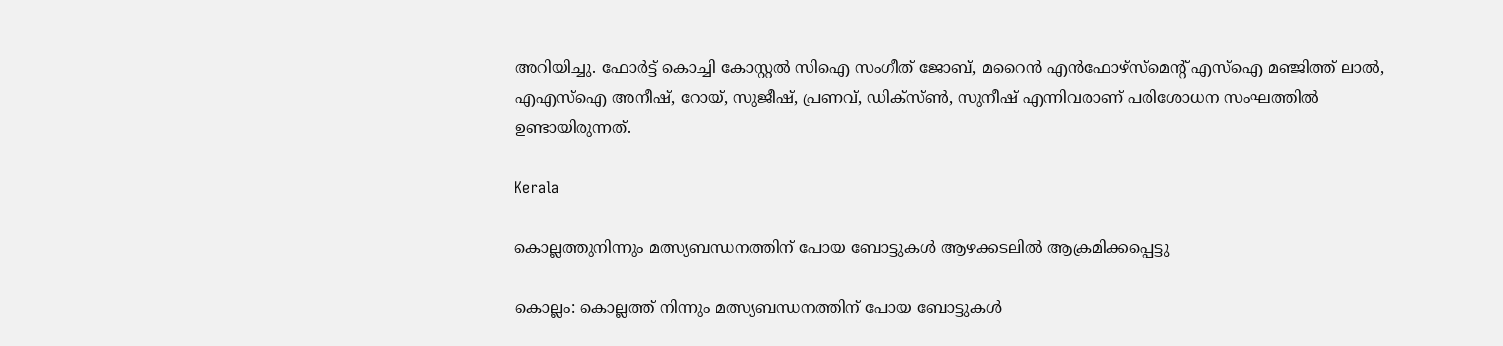അറിയിച്ചു. ഫോർട്ട് കൊച്ചി കോസ്റ്റൽ സിഐ സംഗീത് ജോബ്, മറൈന്‍ എൻഫോഴ്സ്മെന്‍റ് എസ്ഐ മഞ്ജിത്ത് ലാൽ, എഎസ്ഐ അനീഷ്, റോയ്, സുജീഷ്, പ്രണവ്, ഡിക്സ്ൺ, സുനീഷ് എന്നിവരാണ് പരിശോധന സംഘത്തിൽ ഉണ്ടായിരുന്നത്.

Kerala

കൊല്ലത്തുനിന്നും മത്സ്യബന്ധനത്തിന് പോയ ബോട്ടുകൾ ആഴക്കടലിൽ ആക്രമിക്കപ്പെട്ടു

കൊല്ലം: കൊല്ലത്ത് നിന്നും മത്സ്യബന്ധനത്തിന് പോയ ബോട്ടുകൾ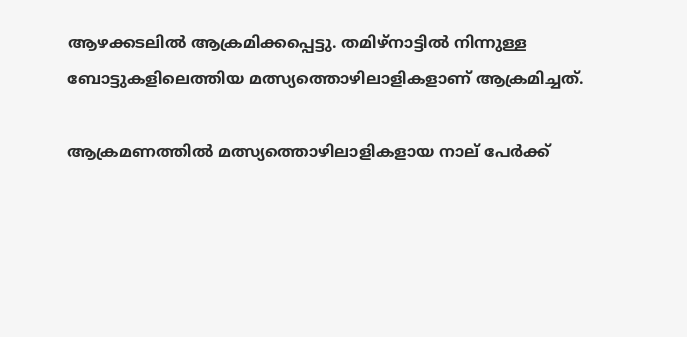ആഴക്കടലിൽ ആക്രമിക്കപ്പെട്ടു. തമിഴ്നാട്ടിൽ നിന്നുള്ള ബോട്ടുകളിലെത്തിയ മത്സ്യത്തൊഴിലാളികളാണ് ആക്രമിച്ചത്.

ആക്രമണത്തിൽ മത്സ്യത്തൊഴിലാളികളായ നാല് പേർക്ക്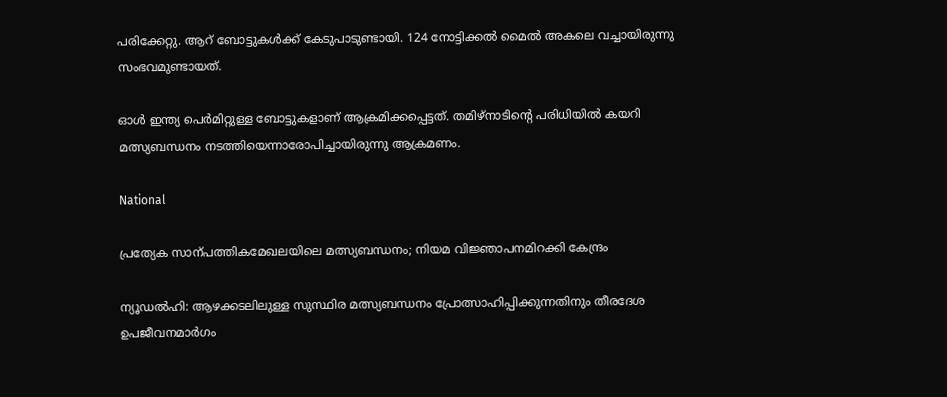പരിക്കേറ്റു. ആറ് ബോട്ടുകൾക്ക് കേടുപാടുണ്ടായി. 124 നോട്ടിക്കൽ മൈൽ അകലെ വച്ചായിരുന്നു സംഭവമുണ്ടായത്.

ഓൾ ഇന്ത്യ പെർമിറ്റുള്ള ബോട്ടുകളാണ് ആക്രമിക്കപ്പെട്ടത്. തമിഴ്നാടിന്‍റെ പരിധിയിൽ കയറി മത്സ്യബന്ധനം നടത്തിയെന്നാരോപിച്ചായിരുന്നു ആക്രമണം.

National

പ്രത്യേക സാന്പത്തികമേഖലയിലെ മത്സ്യബന്ധനം; നിയമ വിജ്ഞാപനമിറക്കി കേന്ദ്രം

ന്യൂഡൽഹി: ആഴക്കടലിലുള്ള സുസ്ഥിര മത്സ്യബന്ധനം പ്രോത്സാഹിപ്പിക്കുന്നതിനും തീരദേശ ഉപജീവനമാർഗം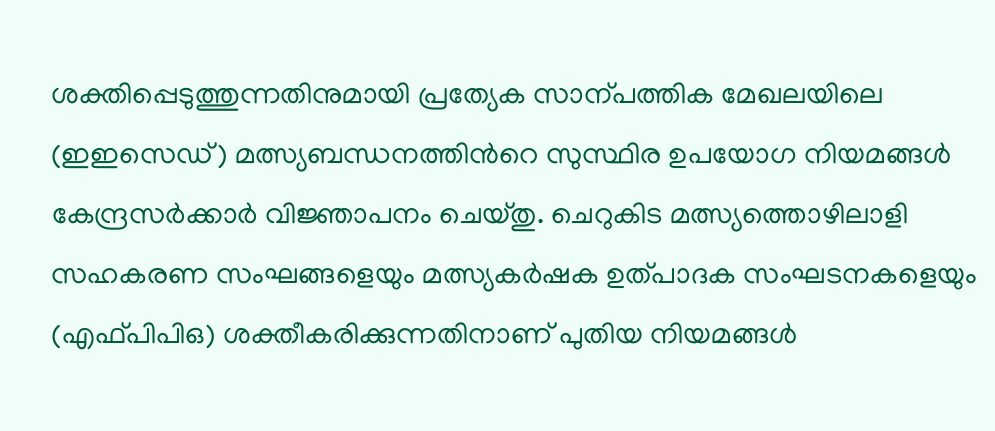ശക്തിപ്പെടുത്തുന്നതിനുമായി പ്രത്യേക സാന്പത്തിക മേഖലയിലെ (ഇഇസെഡ്) മത്സ്യബന്ധനത്തിന്‍റെ സുസ്ഥിര ഉപയോഗ നിയമങ്ങൾ കേന്ദ്രസർക്കാർ വിജ്ഞാപനം ചെയ്തു. ചെറുകിട മത്സ്യത്തൊഴിലാളി സഹകരണ സംഘങ്ങളെയും മത്സ്യകർഷക ഉത്പാദക സംഘടനകളെയും (എഫ്പിപിഒ) ശക്തീകരിക്കുന്നതിനാണ് പുതിയ നിയമങ്ങൾ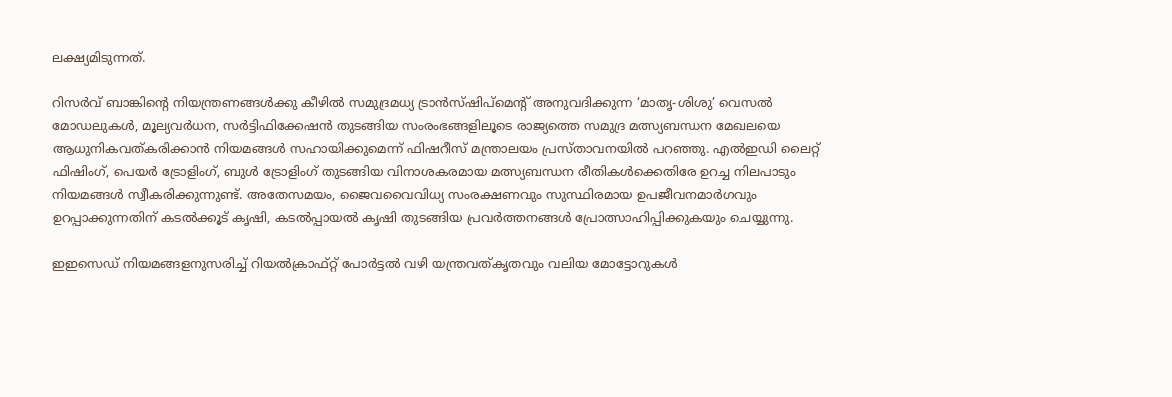ലക്ഷ്യമിടുന്നത്.

റിസർവ് ബാങ്കിന്‍റെ നിയന്ത്രണങ്ങൾക്കു കീഴിൽ സമുദ്രമധ്യ ട്രാൻസ്ഷിപ്മെന്‍റ് അനുവദിക്കുന്ന ‘മാതൃ-ശിശു’ വെസൽ മോഡലുകൾ, മൂല്യവർധന, സർട്ടിഫിക്കേഷൻ തുടങ്ങിയ സംരംഭങ്ങളിലൂടെ രാജ്യത്തെ സമുദ്ര മത്സ്യബന്ധന മേഖലയെ ആധുനികവത്കരിക്കാൻ നിയമങ്ങൾ സഹായിക്കുമെന്ന് ഫിഷറീസ് മന്ത്രാലയം പ്രസ്താവനയിൽ പറഞ്ഞു. എൽഇഡി ലൈറ്റ് ഫിഷിംഗ്, പെയർ ട്രോളിംഗ്, ബുൾ ട്രോളിംഗ് തുടങ്ങിയ വിനാശകരമായ മത്സ്യബന്ധന രീതികൾക്കെതിരേ ഉറച്ച നിലപാടും നിയമങ്ങൾ സ്വീകരിക്കുന്നുണ്ട്. അതേസമയം, ജൈവവൈവിധ്യ സംരക്ഷണവും സുസ്ഥിരമായ ഉപജീവനമാർഗവും ഉറപ്പാക്കുന്നതിന് കടൽക്കൂട് കൃഷി, കടൽപ്പായൽ കൃഷി തുടങ്ങിയ പ്രവർത്തനങ്ങൾ പ്രോത്സാഹിപ്പിക്കുകയും ചെയ്യുന്നു.

ഇഇസെഡ് നിയമങ്ങളനുസരിച്ച് റിയൽക്രാഫ്റ്റ് പോർട്ടൽ വഴി യന്ത്രവത്കൃതവും വലിയ മോട്ടോറുകൾ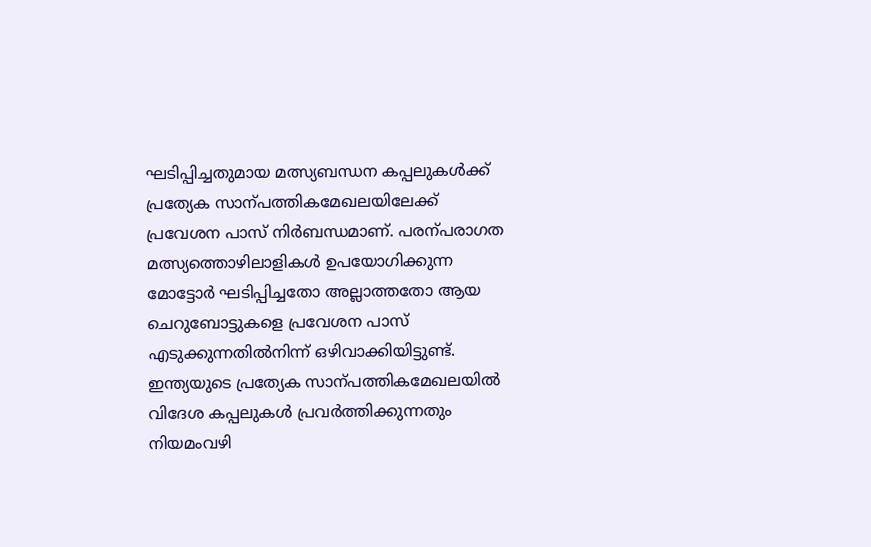ഘടിപ്പിച്ചതുമായ മത്സ്യബന്ധന കപ്പലുകൾക്ക് പ്രത്യേക സാന്പത്തികമേഖലയിലേക്ക് പ്രവേശന പാസ് നിർബന്ധമാണ്. പരന്പരാഗത മത്സ്യത്തൊഴിലാളികൾ ഉപയോഗിക്കുന്ന മോട്ടോർ ഘടിപ്പിച്ചതോ അല്ലാത്തതോ ആയ ചെറുബോട്ടുകളെ പ്രവേശന പാസ് എടുക്കുന്നതിൽനിന്ന് ഒഴിവാക്കിയിട്ടുണ്ട്. ഇന്ത്യയുടെ പ്രത്യേക സാന്പത്തികമേഖലയിൽ വിദേശ കപ്പലുകൾ പ്രവർത്തിക്കുന്നതും നിയമംവഴി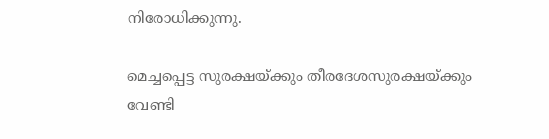നിരോധിക്കുന്നു.

മെച്ചപ്പെട്ട സുരക്ഷയ്ക്കും തീരദേശസുരക്ഷയ്ക്കും വേണ്ടി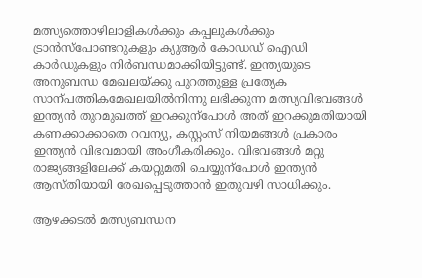മത്സ്യത്തൊഴിലാളികൾക്കും കപ്പലുകൾക്കും ട്രാൻസ്പോണ്ടറുകളും ക്യുആർ കോഡഡ് ഐഡി കാർഡുകളും നിർബന്ധമാക്കിയിട്ടുണ്ട്. ഇന്ത്യയുടെ അനുബന്ധ മേഖലയ്ക്കു പുറത്തുള്ള പ്രത്യേക സാന്പത്തികമേഖലയിൽനിന്നു ലഭിക്കുന്ന മത്സ്യവിഭവങ്ങൾ ഇന്ത്യൻ തുറമുഖത്ത് ഇറക്കുന്പോൾ അത് ഇറക്കുമതിയായി കണക്കാക്കാതെ റവന്യു, കസ്റ്റംസ് നിയമങ്ങൾ പ്രകാരം ഇന്ത്യൻ വിഭവമായി അംഗീകരിക്കും. വിഭവങ്ങൾ മറ്റു രാജ്യങ്ങളിലേക്ക് കയറ്റുമതി ചെയ്യുന്പോൾ ഇന്ത്യൻ ആസ്തിയായി രേഖപ്പെടുത്താൻ ഇതുവഴി സാധിക്കും.

ആഴക്കടൽ മത്സ്യബന്ധന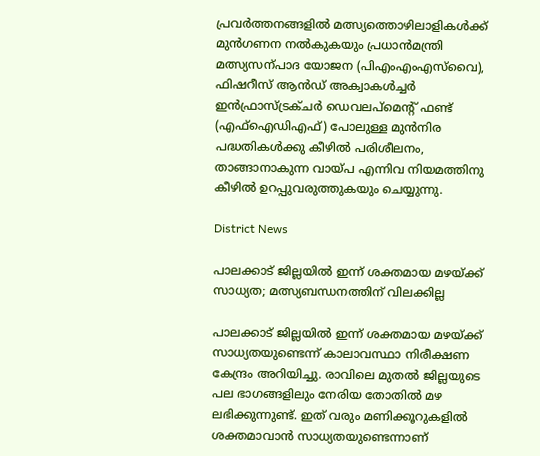പ്രവർത്തനങ്ങളിൽ മത്സ്യത്തൊഴിലാളികൾക്ക് മുൻഗണന നൽകുകയും പ്രധാൻമന്ത്രി മത്സ്യസന്പാദ യോജന (പിഎംഎംഎസ്‌വൈ), ഫിഷറീസ് ആൻഡ് അക്വാകൾച്ചർ ഇൻഫ്രാസ്ട്രക്ചർ ഡെവലപ്മെന്‍റ് ഫണ്ട് (എഫ്ഐഡിഎഫ്) പോലുള്ള മുൻനിര പദ്ധതികൾക്കു കീഴിൽ പരിശീലനം, താങ്ങാനാകുന്ന വായ്പ എന്നിവ നിയമത്തിനു കീഴിൽ ഉറപ്പുവരുത്തുകയും ചെയ്യുന്നു.

District News

പാലക്കാട് ജില്ലയിൽ ഇന്ന് ശക്തമായ മഴയ്ക്ക് സാധ്യത; മത്സ്യബന്ധനത്തിന് വിലക്കില്ല

പാലക്കാട് ജില്ലയിൽ ഇന്ന് ശക്തമായ മഴയ്ക്ക് സാധ്യതയുണ്ടെന്ന് കാലാവസ്ഥാ നിരീക്ഷണ കേന്ദ്രം അറിയിച്ചു. രാവിലെ മുതൽ ജില്ലയുടെ പല ഭാഗങ്ങളിലും നേരിയ തോതിൽ മഴ ലഭിക്കുന്നുണ്ട്. ഇത് വരും മണിക്കൂറുകളിൽ ശക്തമാവാൻ സാധ്യതയുണ്ടെന്നാണ്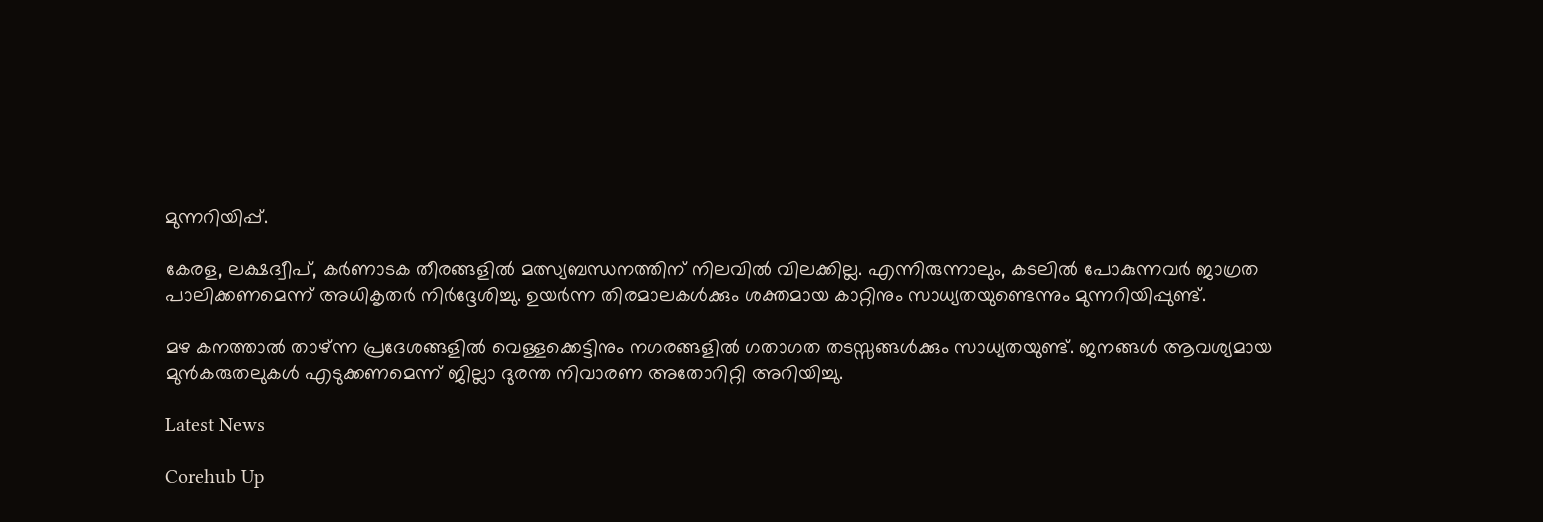മുന്നറിയിപ്പ്.

കേരള, ലക്ഷദ്വീപ്, കർണാടക തീരങ്ങളിൽ മത്സ്യബന്ധനത്തിന് നിലവിൽ വിലക്കില്ല. എന്നിരുന്നാലും, കടലിൽ പോകുന്നവർ ജാഗ്രത പാലിക്കണമെന്ന് അധികൃതർ നിർദ്ദേശിച്ചു. ഉയർന്ന തിരമാലകൾക്കും ശക്തമായ കാറ്റിനും സാധ്യതയുണ്ടെന്നും മുന്നറിയിപ്പുണ്ട്.

മഴ കനത്താൽ താഴ്ന്ന പ്രദേശങ്ങളിൽ വെള്ളക്കെട്ടിനും നഗരങ്ങളിൽ ഗതാഗത തടസ്സങ്ങൾക്കും സാധ്യതയുണ്ട്. ജനങ്ങൾ ആവശ്യമായ മുൻകരുതലുകൾ എടുക്കണമെന്ന് ജില്ലാ ദുരന്ത നിവാരണ അതോറിറ്റി അറിയിച്ചു.

Latest News

Corehub Up